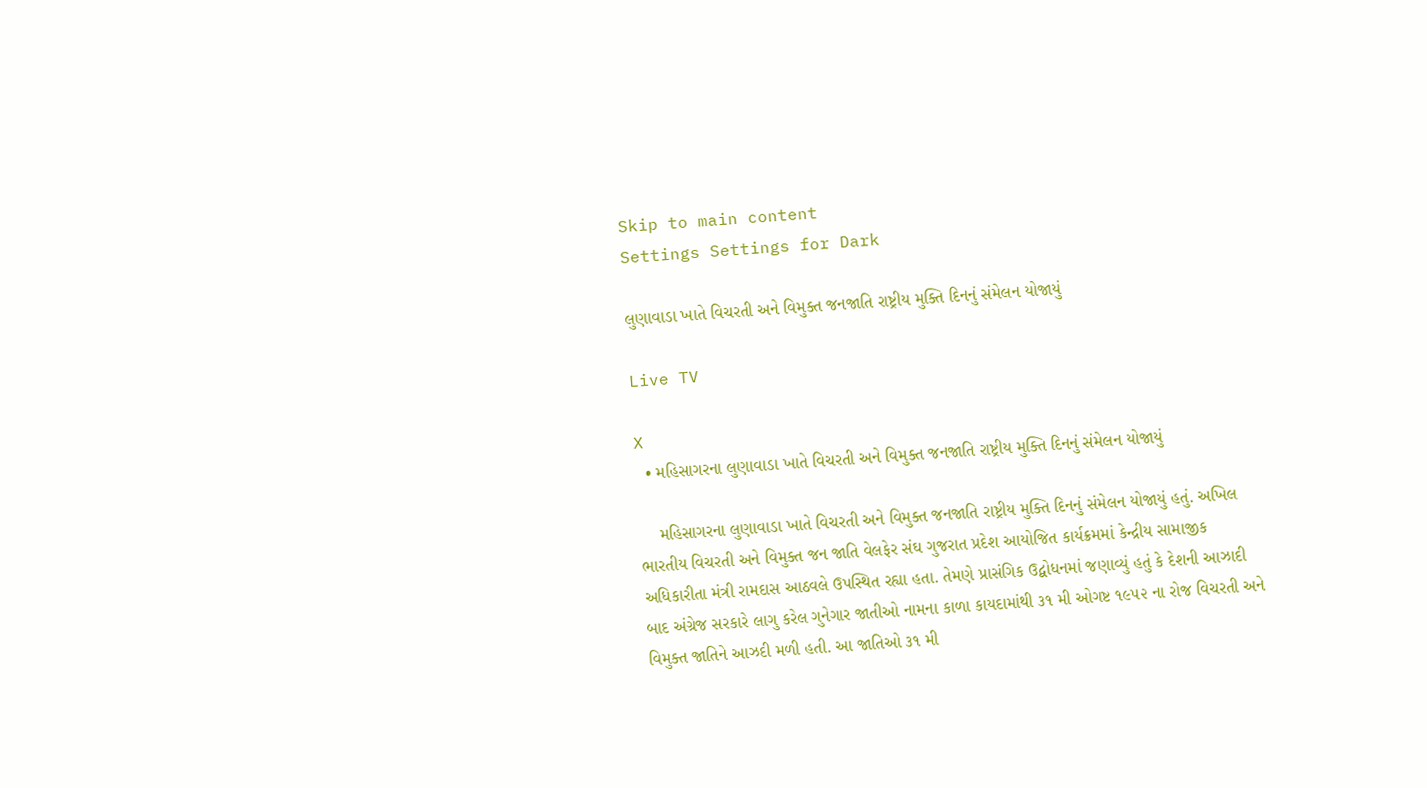Skip to main content
Settings Settings for Dark

લુણાવાડા ખાતે વિચરતી અને વિમુક્ત જનજાતિ રાષ્ટ્રીય મુક્તિ દિનનું સંમેલન યોજાયું

Live TV

X
  • મહિસાગરના લુણાવાડા ખાતે વિચરતી અને વિમુક્ત જનજાતિ રાષ્ટ્રીય મુક્તિ દિનનું સંમેલન યોજાયું

    મહિસાગરના લુણાવાડા ખાતે વિચરતી અને વિમુક્ત જનજાતિ રાષ્ટ્રીય મુક્તિ દિનનું સંમેલન યોજાયું હતું. અખિલ ભારતીય વિચરતી અને વિમુક્ત જન જાતિ વેલફેર સંઘ ગુજરાત પ્રદેશ આયોજિત કાર્યક્રમમાં કેન્દ્રીય સામાજીક અધિકારીતા મંત્રી રામદાસ આઠવલે ઉપસ્થિત રહ્યા હતા. તેમણે પ્રાસંગિક ઉદ્બોધનમાં જણાવ્યું હતું કે દેશની આઝાદી બાદ અંગ્રેજ સરકારે લાગુ કરેલ ગુનેગાર જાતીઓ નામના કાળા કાયદામાંથી ૩૧ મી ઓગષ્ટ ૧૯૫૨ ના રોજ વિચરતી અને વિમુક્ત જાતિને આઝદી મળી હતી. આ જાતિઓ ૩૧ મી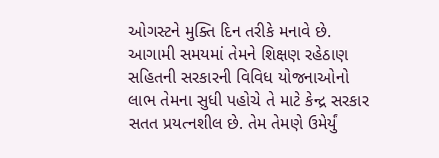ઓગસ્ટને મુક્તિ દિન તરીકે મનાવે છે. આગામી સમયમાં તેમને શિક્ષણ રહેઠાણ સહિતની સરકારની વિવિધ યોજનાઓનો લાભ તેમના સુધી પહોચે તે માટે કેન્દ્ર સરકાર સતત પ્રયત્નશીલ છે. તેમ તેમણે ઉમેર્યું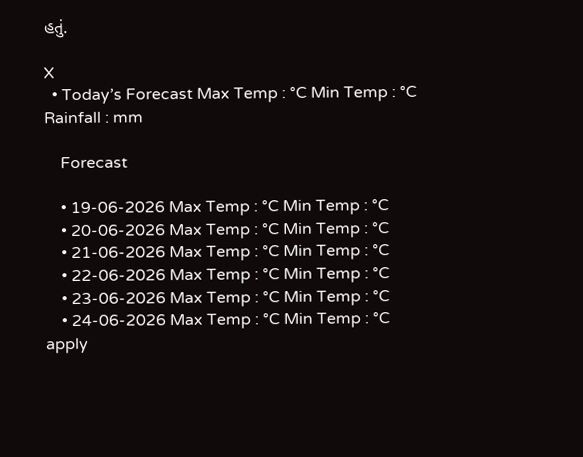હતું.

X
  • Today’s Forecast Max Temp : °C Min Temp : °C Rainfall : mm

    Forecast

    • 19-06-2026 Max Temp : °C Min Temp : °C
    • 20-06-2026 Max Temp : °C Min Temp : °C
    • 21-06-2026 Max Temp : °C Min Temp : °C
    • 22-06-2026 Max Temp : °C Min Temp : °C
    • 23-06-2026 Max Temp : °C Min Temp : °C
    • 24-06-2026 Max Temp : °C Min Temp : °C
apply